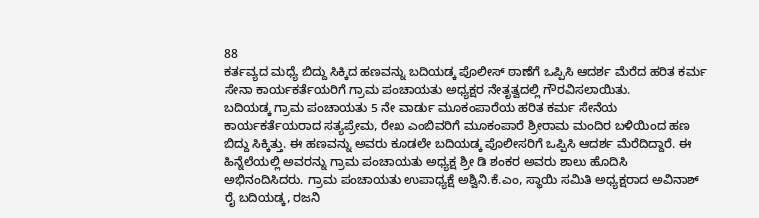88
ಕರ್ತವ್ಯದ ಮಧ್ಯೆ ಬಿದ್ದು ಸಿಕ್ಕಿದ ಹಣವನ್ನು ಬದಿಯಡ್ಕ ಪೊಲೀಸ್ ಠಾಣೆಗೆ ಒಪ್ಪಿಸಿ ಆದರ್ಶ ಮೆರೆದ ಹರಿತ ಕರ್ಮ ಸೇನಾ ಕಾರ್ಯಕರ್ತೆಯರಿಗೆ ಗ್ರಾಮ ಪಂಚಾಯತು ಅಧ್ಯಕ್ಷರ ನೇತೃತ್ವದಲ್ಲಿ ಗೌರವಿಸಲಾಯಿತು.
ಬದಿಯಡ್ಕ ಗ್ರಾಮ ಪಂಚಾಯತು 5 ನೇ ವಾರ್ಡು ಮೂಕಂಪಾರೆಯ ಹರಿತ ಕರ್ಮ ಸೇನೆಯ ಕಾರ್ಯಕರ್ತೆಯರಾದ ಸತ್ಯಪ್ರೇಮ, ರೇಖ ಎಂಬಿವರಿಗೆ ಮೂಕಂಪಾರೆ ಶ್ರೀರಾಮ ಮಂದಿರ ಬಳಿಯಿಂದ ಹಣ ಬಿದ್ದು ಸಿಕ್ಕಿತ್ತು. ಈ ಹಣವನ್ನು ಅವರು ಕೂಡಲೇ ಬದಿಯಡ್ಕ ಪೊಲೀಸರಿಗೆ ಒಪ್ಪಿಸಿ ಆದರ್ಶ ಮೆರೆದಿದ್ದಾರೆ. ಈ ಹಿನ್ನೆಲೆಯಲ್ಲಿ ಅವರನ್ನು ಗ್ರಾಮ ಪಂಚಾಯತು ಅಧ್ಯಕ್ಷ ಶ್ರೀ ಡಿ ಶಂಕರ ಅವರು ಶಾಲು ಹೊದಿಸಿ ಅಭಿನಂದಿಸಿದರು. ಗ್ರಾಮ ಪಂಚಾಯತು ಉಪಾಧ್ಯಕ್ಷೆ ಅಶ್ವಿನಿ.ಕೆ.ಎಂ, ಸ್ಥಾಯಿ ಸಮಿತಿ ಅಧ್ಯಕ್ಷರಾದ ಅವಿನಾಶ್ ರೈ ಬದಿಯಡ್ಕ, ರಜನಿ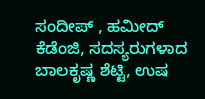ಸಂದೀಪ್ , ಹಮೀದ್ ಕೆಡೆಂಜಿ, ಸದಸ್ಯರುಗಳಾದ ಬಾಲಕೃಷ್ಣ ಶೆಟ್ಟಿ, ಉಷ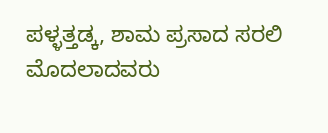ಪಳ್ಳತ್ತಡ್ಕ, ಶಾಮ ಪ್ರಸಾದ ಸರಲಿ ಮೊದಲಾದವರು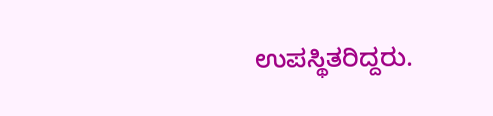ಉಪಸ್ಥಿತರಿದ್ದರು.